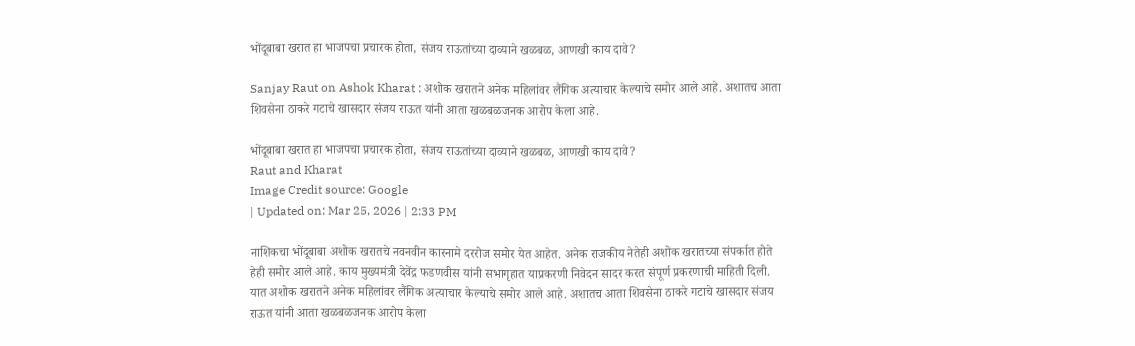भोंदूबाबा खरात हा भाजपचा प्रचारक होता, संजय राऊतांच्या दाव्याने खळबळ, आणखी काय दावे?

Sanjay Raut on Ashok Kharat : अशोक खरातने अनेक महिलांवर लैंगिक अत्याचार केल्याचे समोर आले आहे. अशातच आता शिवसेना ठाकरे गटाचे खासदार संजय राऊत यांनी आता खळबळजनक आरोप केला आहे.

भोंदूबाबा खरात हा भाजपचा प्रचारक होता, संजय राऊतांच्या दाव्याने खळबळ, आणखी काय दावे?
Raut and Kharat
Image Credit source: Google
| Updated on: Mar 25, 2026 | 2:33 PM

नाशिकचा भोंदूबाबा अशोक खरातचे नवनवीन कारनामे दररोज समोर येत आहेत. अनेक राजकीय नेतेही अशोक खरातच्या संपर्कात होते हेही समोर आले आहे. काय मुख्यमंत्री देवेंद्र फडणवीस यांनी सभागृहात याप्रकरणी निवेदन सादर करत संपूर्ण प्रकरणाची माहिती दिली. यात अशोक खरातने अनेक महिलांवर लैंगिक अत्याचार केल्याचे समोर आले आहे. अशातच आता शिवसेना ठाकरे गटाचे खासदार संजय राऊत यांनी आता खळबळजनक आरोप केला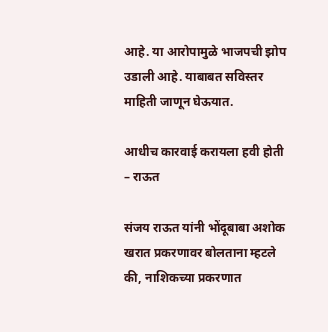आहे. या आरोपामुळे भाजपची झोप उडाली आहे. याबाबत सविस्तर माहिती जाणून घेऊयात.

आधीच कारवाई करायला हवी होती – राऊत

संजय राऊत यांनी भोंदूबाबा अशोक खरात प्रकरणावर बोलताना म्हटले की, नाशिकच्या प्रकरणात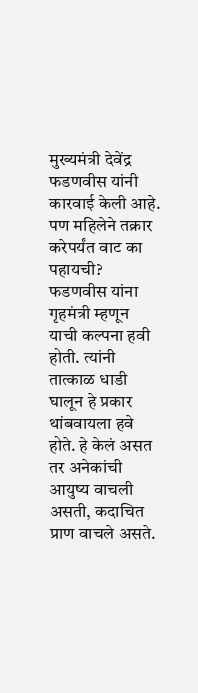मुख्यमंत्री देवेंद्र फडणवीस यांनी कारवाई केली आहे. पण महिलेने तक्रार करेपर्यंत वाट का पहायची? फडणवीस यांना गृहमंत्री म्हणून याची कल्पना हवी होती. त्यांनी तात्काळ धाडी घालून हे प्रकार थांबवायला हवे होते. हे केलं असत तर अनेकांची आयुष्य वाचली असती, कदाचित प्राण वाचले असते.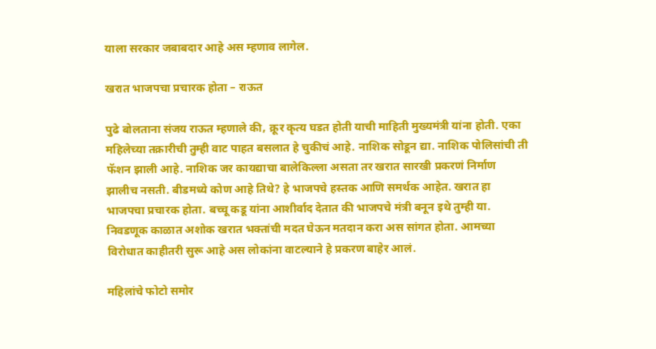याला सरकार जबाबदार आहे अस म्हणाव लागेल.

खरात भाजपचा प्रचारक होता – राऊत

पुढे बोलताना संजय राऊत म्हणाले की, क्रूर कृत्य घडत होती याची माहिती मुख्यमंत्री यांना होती. एका महिलेच्या तक्रारीची तुम्ही वाट पाहत बसलात हे चुकीचं आहे. नाशिक सोडून द्या. नाशिक पोलिसांची ती फॅशन झाली आहे. नाशिक जर कायद्याचा बालेकिल्ला असता तर खरात सारखी प्रकरणं निर्माण झालीच नसती. बीडमध्ये कोण आहे तिथे? हे भाजपचे हस्तक आणि समर्थक आहेत. खरात हा भाजपचा प्रचारक होता. बच्चू कडू यांना आशीर्वाद देतात की भाजपचे मंत्री बनून इथे तुम्ही या. निवडणूक काळात अशोक खरात भक्तांची मदत घेऊन मतदान करा अस सांगत होता. आमच्या विरोधात काहीतरी सुरू आहे अस लोकांना वाटल्याने हे प्रकरण बाहेर आलं.

महिलांचे फोटो समोर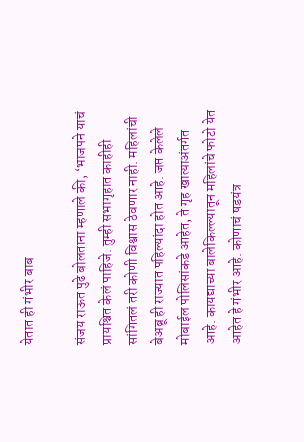येतात ही गंभीर बाब

संजय राऊत पुढे बोलताना म्हणाले की, ‘भाजपने याचं प्रायश्चित केलं पाहिजे. तुम्ही सभागृहात काहीही सांगितलं तरी कोणी विश्वास ठेवणार नाही. महिलांची बेअब्रू ही राज्यात पहिल्यांदा होत आहे. जप्त केलेले मोबाईल पोलिसांकडे आहेत, ते गृह खात्याअंतर्गत आहे. कायद्याच्या बालेकिल्ल्यातून महिलांचे फोटो येत आहेत हे गंभीर आहे. कोणाचं षडयंत्र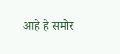आहे हे समोर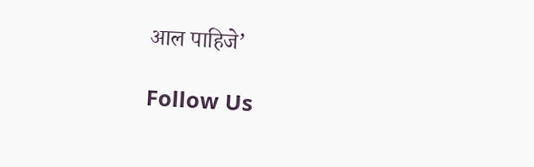आल पाहिजे’

Follow Us